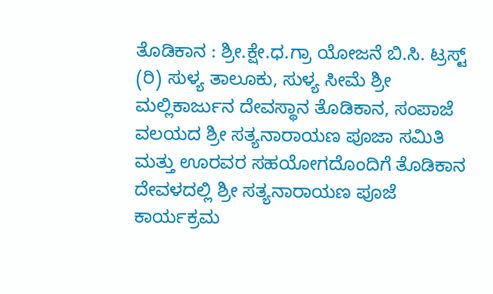ತೊಡಿಕಾನ : ಶ್ರೀ.ಕ್ಷೇ.ಧ.ಗ್ರಾ ಯೋಜನೆ ಬಿ.ಸಿ. ಟ್ರಸ್ಟ್ (ರಿ) ಸುಳ್ಯ ತಾಲೂಕು, ಸುಳ್ಯ ಸೀಮೆ ಶ್ರೀ ಮಲ್ಲಿಕಾರ್ಜುನ ದೇವಸ್ಥಾನ ತೊಡಿಕಾನ, ಸಂಪಾಜೆ ವಲಯದ ಶ್ರೀ ಸತ್ಯನಾರಾಯಣ ಪೂಜಾ ಸಮಿತಿ ಮತ್ತು ಊರವರ ಸಹಯೋಗದೊಂದಿಗೆ ತೊಡಿಕಾನ ದೇವಳದಲ್ಲಿ ಶ್ರೀ ಸತ್ಯನಾರಾಯಣ ಪೂಜೆ ಕಾರ್ಯಕ್ರಮ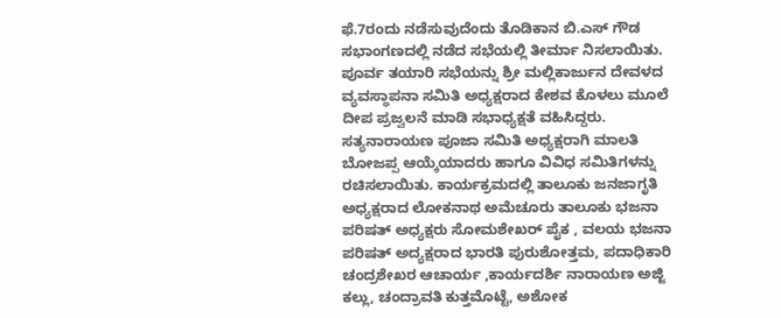ಫೆ.7ರಂದು ನಡೆಸುವುದೆಂದು ತೊಡಿಕಾನ ಬಿ.ಎಸ್ ಗೌಡ ಸಭಾಂಗಣದಲ್ಲಿ ನಡೆದ ಸಭೆಯಲ್ಲಿ ತೀರ್ಮಾ ನಿಸಲಾಯಿತು.
ಪೂರ್ವ ತಯಾರಿ ಸಭೆಯನ್ನು ಶ್ರೀ ಮಲ್ಲಿಕಾರ್ಜುನ ದೇವಳದ ವ್ಯವಸ್ಥಾಪನಾ ಸಮಿತಿ ಅಧ್ಯಕ್ಷರಾದ ಕೇಶವ ಕೊಳಲು ಮೂಲೆ ದೀಪ ಪ್ರಜ್ವಲನೆ ಮಾಡಿ ಸಭಾಧ್ಯಕ್ಷತೆ ವಹಿಸಿದ್ದರು. ಸತ್ಯನಾರಾಯಣ ಪೂಜಾ ಸಮಿತಿ ಅಧ್ಯಕ್ಷರಾಗಿ ಮಾಲತಿ ಬೋಜಪ್ಪ ಆಯ್ಕೆಯಾದರು ಹಾಗೂ ವಿವಿಧ ಸಮಿತಿಗಳನ್ನು ರಚಿಸಲಾಯಿತು. ಕಾರ್ಯಕ್ರಮದಲ್ಲಿ ತಾಲೂಕು ಜನಜಾಗೃತಿ ಅಧ್ಯಕ್ಷರಾದ ಲೋಕನಾಥ ಅಮೆಚೂರು ತಾಲೂಕು ಭಜನಾ ಪರಿಷತ್ ಅಧ್ಯಕ್ಷರು ಸೋಮಶೇಖರ್ ಪೈಕ , ವಲಯ ಭಜನಾ ಪರಿಷತ್ ಅದ್ಯಕ್ಷರಾದ ಭಾರತಿ ಪುರುಶೋತ್ತಮ, ಪದಾಧಿಕಾರಿ ಚಂದ್ರಶೇಖರ ಆಚಾರ್ಯ ,ಕಾರ್ಯದರ್ಶಿ ನಾರಾಯಣ ಅಜ್ಜಿ ಕಲ್ಲು, ಚಂದ್ರಾವತಿ ಕುತ್ತಮೊಟ್ಟೆ, ಅಶೋಕ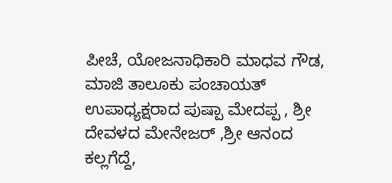ಪೀಚೆ, ಯೋಜನಾಧಿಕಾರಿ ಮಾಧವ ಗೌಡ, ಮಾಜಿ ತಾಲೂಕು ಪಂಚಾಯತ್ ಉಪಾಧ್ಯಕ್ಷರಾದ ಪುಷ್ಪಾ ಮೇದಪ್ಪ , ಶ್ರೀ ದೇವಳದ ಮೇನೇಜರ್ ,ಶ್ರೀ ಆನಂದ ಕಲ್ಲಗೆದ್ದೆ,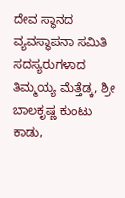ದೇವ ಸ್ಥಾನದ ವ್ಯವಸ್ಥಾಪನಾ ಸಮಿತಿ ಸದಸ್ಯರುಗಳಾದ ತಿಮ್ಮಯ್ಯ ಮೆತ್ತೆಡ್ಕ, ಶ್ರೀ ಬಾಲಕೃಷ್ಣ ಕುಂಟು ಕಾಡು,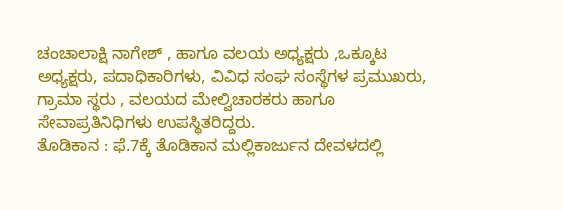ಚಂಚಾಲಾಕ್ಷಿ ನಾಗೇಶ್ , ಹಾಗೂ ವಲಯ ಅಧ್ಯಕ್ಷರು ,ಒಕ್ಕೂಟ ಅಧ್ಯಕ್ಷರು, ಪದಾಧಿಕಾರಿಗಳು, ವಿವಿಧ ಸಂಘ ಸಂಸ್ಥೆಗಳ ಪ್ರಮುಖರು, ಗ್ರಾಮಾ ಸ್ಥರು , ವಲಯದ ಮೇಲ್ವಿಚಾರಕರು ಹಾಗೂ ಸೇವಾಪ್ರತಿನಿಧಿಗಳು ಉಪಸ್ಥಿತರಿದ್ದರು.
ತೊಡಿಕಾನ : ಫೆ.7ಕ್ಕೆ ತೊಡಿಕಾನ ಮಲ್ಲಿಕಾರ್ಜುನ ದೇವಳದಲ್ಲಿ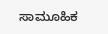ಸಾಮೂಹಿಕ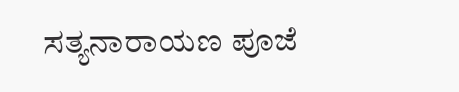ಸತ್ಯನಾರಾಯಣ ಪೂಜೆ